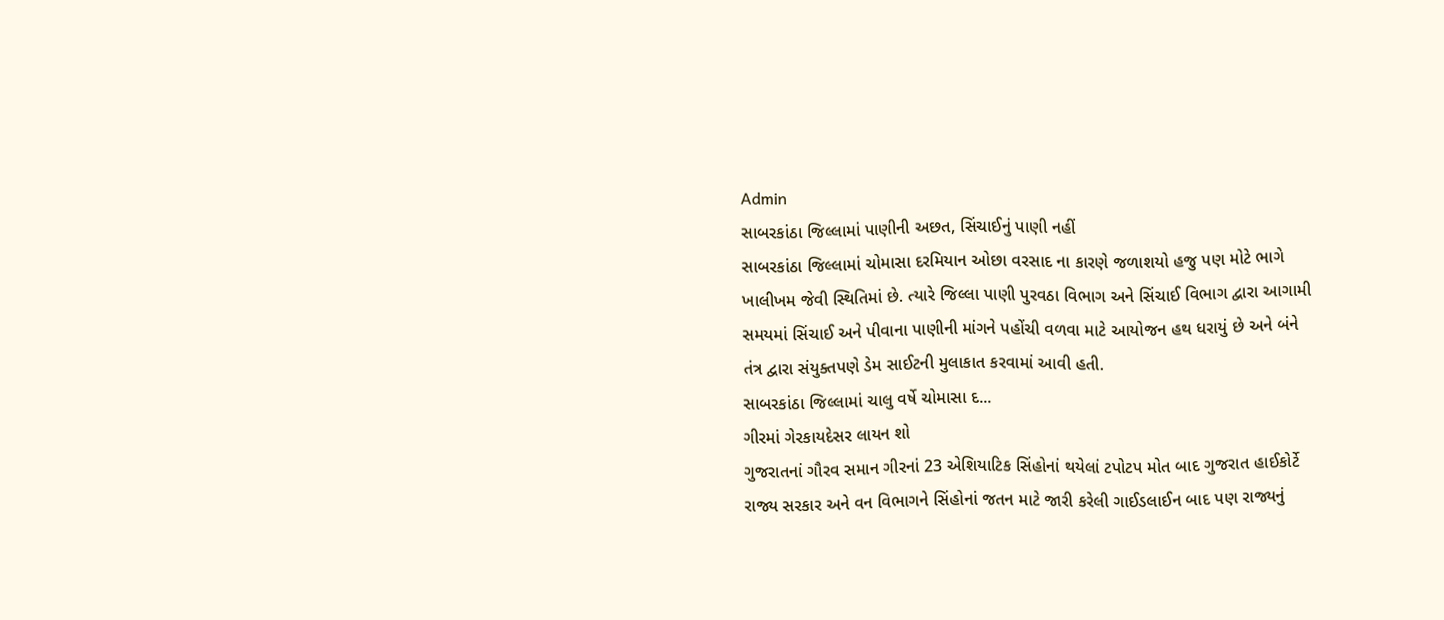Admin
સાબરકાંઠા જિલ્લામાં પાણીની અછત, સિંચાઈનું પાણી નહીં
સાબરકાંઠા જિલ્લામાં ચોમાસા દરમિયાન ઓછા વરસાદ ના કારણે જળાશયો હજુ પણ મોટે ભાગે ખાલીખમ જેવી સ્થિતિમાં છે. ત્યારે જિલ્લા પાણી પુરવઠા વિભાગ અને સિંચાઈ વિભાગ દ્વારા આગામી સમયમાં સિંચાઈ અને પીવાના પાણીની માંગને પહોંચી વળવા માટે આયોજન હથ ધરાયું છે અને બંને તંત્ર દ્વારા સંયુક્તપણે ડેમ સાઈટની મુલાકાત કરવામાં આવી હતી.
સાબરકાંઠા જિલ્લામાં ચાલુ વર્ષે ચોમાસા દ...
ગીરમાં ગેરકાયદેસર લાયન શો
ગુજરાતનાં ગૌરવ સમાન ગીરનાં 23 એશિયાટિક સિંહોનાં થયેલાં ટપોટપ મોત બાદ ગુજરાત હાઈકોર્ટે રાજ્ય સરકાર અને વન વિભાગને સિંહોનાં જતન માટે જારી કરેલી ગાઈડલાઈન બાદ પણ રાજ્યનું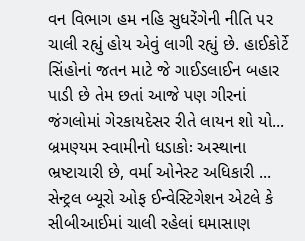વન વિભાગ હમ નહિ સુધરેંગેની નીતિ પર ચાલી રહ્યું હોય એવું લાગી રહ્યું છે. હાઈકોર્ટે સિંહોનાં જતન માટે જે ગાઈડલાઈન બહાર પાડી છે તેમ છતાં આજે પણ ગીરનાં જંગલોમાં ગેરકાયદેસર રીતે લાયન શો યો...
બ્રમણ્યમ સ્વામીનો ધડાકોઃ અસ્થાના ભ્રષ્ટાચારી છે, વર્મા ઓનેસ્ટ અધિકારી ...
સેન્ટ્રલ બ્યૂરો ઓફ ઈન્વેસ્ટિગેશન એટલે કે સીબીઆઈમાં ચાલી રહેલાં ઘમાસાણ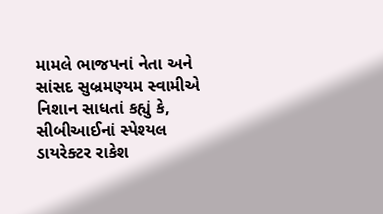મામલે ભાજપનાં નેતા અને સાંસદ સુબ્રમણ્યમ સ્વામીએ નિશાન સાધતાં કહ્યું કે, સીબીઆઈનાં સ્પેશ્યલ ડાયરેક્ટર રાકેશ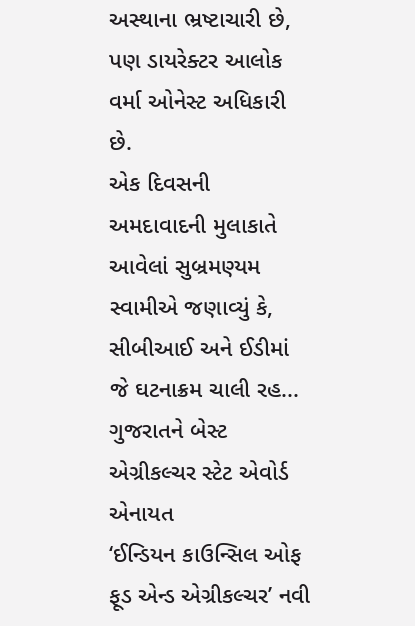અસ્થાના ભ્રષ્ટાચારી છે, પણ ડાયરેક્ટર આલોક વર્મા ઓનેસ્ટ અધિકારી છે.
એક દિવસની અમદાવાદની મુલાકાતે આવેલાં સુબ્રમણ્યમ સ્વામીએ જણાવ્યું કે, સીબીઆઈ અને ઈડીમાં જે ઘટનાક્રમ ચાલી રહ...
ગુજરાતને બેસ્ટ એગ્રીકલ્ચર સ્ટેટ એવોર્ડ એનાયત
‘ઈન્ડિયન કાઉન્સિલ ઓફ ફૂડ એન્ડ એગ્રીકલ્ચર’ નવી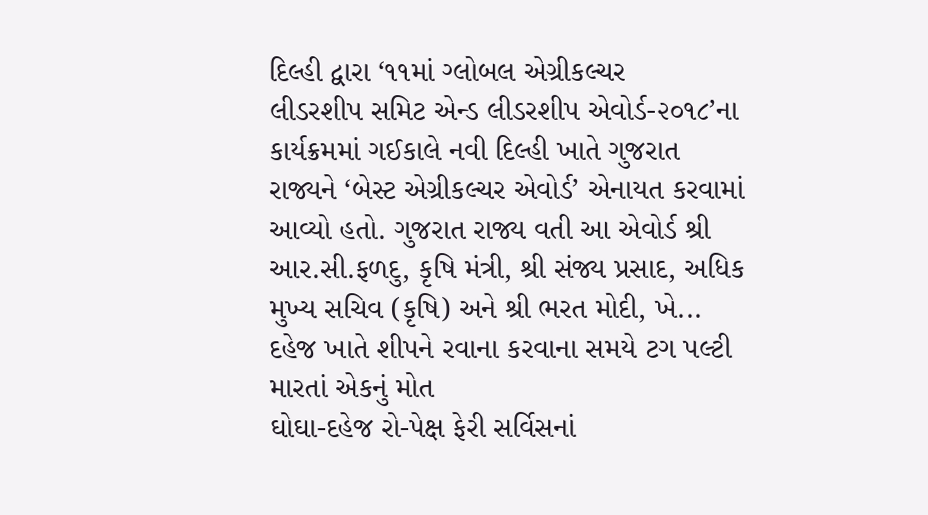દિલ્હી દ્વારા ‘૧૧માં ગ્લોબલ એગ્રીકલ્ચર
લીડરશીપ સમિટ એન્ડ લીડરશીપ એવોર્ડ-૨૦૧૮’ના કાર્યક્રમમાં ગઈકાલે નવી દિલ્હી ખાતે ગુજરાત
રાજ્યને ‘બેસ્ટ એગ્રીકલ્ચર એવોર્ડ’ એનાયત કરવામાં આવ્યો હતો. ગુજરાત રાજ્ય વતી આ એવોર્ડ શ્રી
આર.સી.ફળદુ, કૃષિ મંત્રી, શ્રી સંજ્ય પ્રસાદ, અધિક મુખ્ય સચિવ (કૃષિ) અને શ્રી ભરત મોદી, ખે...
દહેજ ખાતે શીપને રવાના કરવાના સમયે ટગ પલ્ટી મારતાં એકનું મોત
ઘોઘા-દહેજ રો-પેક્ષ ફેરી સર્વિસનાં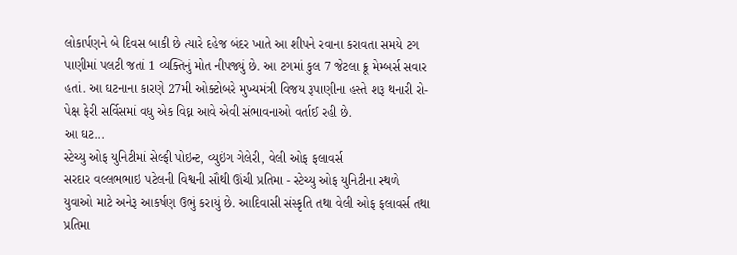લોકાર્પણને બે દિવસ બાકી છે ત્યારે દહેજ બંદર ખાતે આ શીપને રવાના કરાવતા સમયે ટગ પાણીમાં પલટી જતાં 1 વ્યક્તિનું મોત નીપજ્યું છે. આ ટગમાં કુલ 7 જેટલા ક્રૂ મેમ્બર્સ સવાર હતાં. આ ઘટનાના કારણે 27મી ઓક્ટોબરે મુખ્યમંત્રી વિજય રૂપાણીના હસ્તે શરૂ થનારી રો-પેક્ષ ફેરી સર્વિસમાં વધુ એક વિઘ્ન આવે એવી સંભાવનાઓ વર્તાઈ રહી છે.
આ ઘટ...
સ્ટેચ્યુ ઓફ યુનિટીમાં સેલ્ફી પોઇન્ટ, વ્યુઇંગ ગેલેરી, વેલી ઓફ ફલાવર્સ
સરદાર વલ્લભભાઇ પટેલની વિશ્વની સૌથી ઊંચી પ્રતિમા - સ્ટેચ્યુ ઓફ યુનિટીના સ્થળે
યુવાઓ માટે અનેરૂ આકર્ષણ ઉભું કરાયું છે. આદિવાસી સંસ્કૃતિ તથા વેલી ઓફ ફલાવર્સ તથા
પ્રતિમા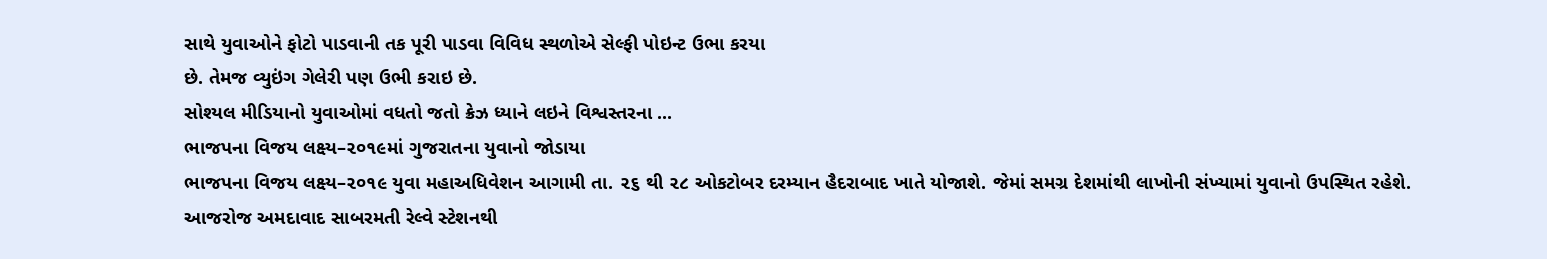સાથે યુવાઓને ફોટો પાડવાની તક પૂરી પાડવા વિવિધ સ્થળોએ સેલ્ફી પોઇન્ટ ઉભા કરયા
છે. તેમજ વ્યુઇંગ ગેલેરી પણ ઉભી કરાઇ છે.
સોશ્યલ મીડિયાનો યુવાઓમાં વધતો જતો ક્રેઝ ધ્યાને લઇને વિશ્વસ્તરના ...
ભાજપના વિજય લક્ષ્ય–૨૦૧૯માં ગુજરાતના યુવાનો જોડાયા
ભાજપના વિજય લક્ષ્ય–૨૦૧૯ યુવા મહાઅધિવેશન આગામી તા. ૨૬ થી ૨૮ ઓકટોબર દરમ્યાન હૈદરાબાદ ખાતે યોજાશે. જેમાં સમગ્ર દેશમાંથી લાખોની સંખ્યામાં યુવાનો ઉપસ્થિત રહેશે. આજરોજ અમદાવાદ સાબરમતી રેલ્વે સ્ટેશનથી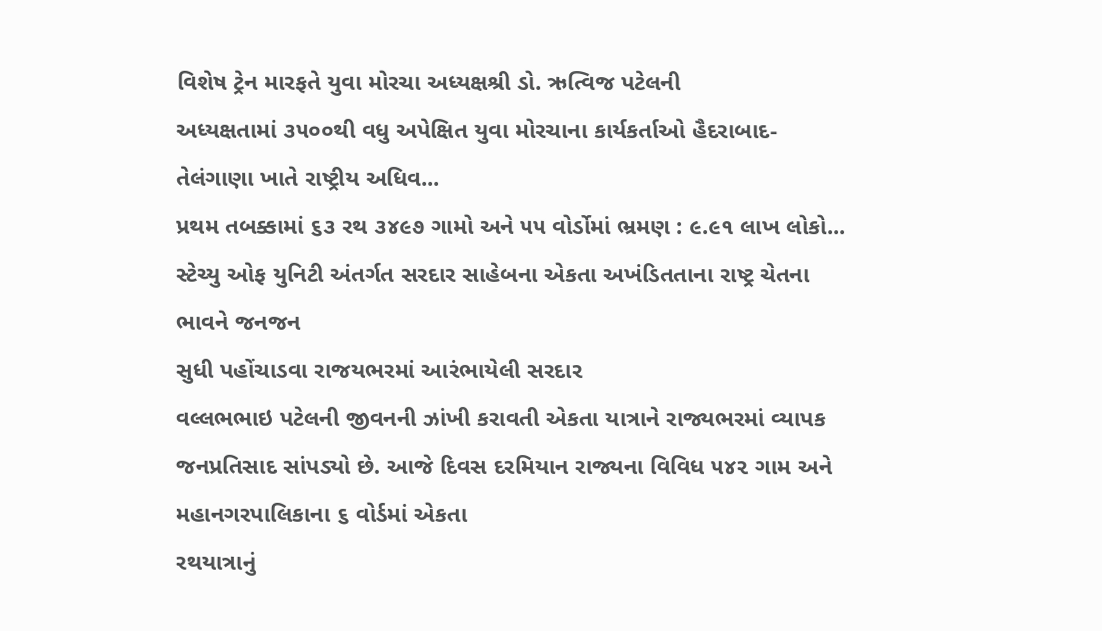વિશેષ ટ્રેન મારફતે યુવા મોરચા અધ્યક્ષશ્રી ડો. ઋત્વિજ પટેલની
અધ્યક્ષતામાં ૩૫૦૦થી વધુ અપેક્ષિત યુવા મોરચાના કાર્યકર્તાઓ હૈદરાબાદ-તેલંગાણા ખાતે રાષ્ટ્રીય અધિવ...
પ્રથમ તબક્કામાં ૬૩ રથ ૩૪૯૭ ગામો અને ૫૫ વોર્ડોમાં ભ્રમણ : ૯.૯૧ લાખ લોકો...
સ્ટેચ્યુ ઓફ યુનિટી અંતર્ગત સરદાર સાહેબના એકતા અખંડિતતાના રાષ્ટ્ર ચેતના ભાવને જનજન
સુધી પહોંચાડવા રાજયભરમાં આરંભાયેલી સરદાર
વલ્લભભાઇ પટેલની જીવનની ઝાંખી કરાવતી એકતા યાત્રાને રાજ્યભરમાં વ્યાપક જનપ્રતિસાદ સાંપડ્યો છે. આજે દિવસ દરમિયાન રાજ્યના વિવિધ ૫૪૨ ગામ અને મહાનગરપાલિકાના ૬ વોર્ડમાં એકતા
રથયાત્રાનું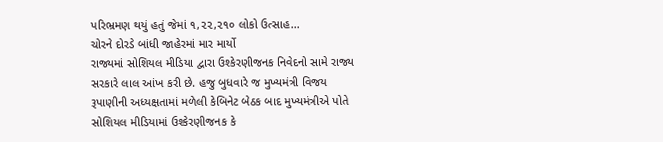પરિભ્રમણ થયું હતું જેમાં ૧,૨૨,૨૧૦ લોકો ઉત્સાહ...
ચોરને દોરડે બાંધી જાહેરમાં માર માર્યો
રાજ્યમાં સોશિયલ મીડિયા દ્વારા ઉશ્કેરણીજનક નિવેદનો સામે રાજ્ય સરકારે લાલ આંખ કરી છે. હજુ બુધવારે જ મુખ્યમંત્રી વિજય રૂપાણીની અધ્યક્ષતામાં મળેલી કેબિનેટ બેઠક બાદ મુખ્યમંત્રીએ પોતે સોશિયલ મીડિયામાં ઉશ્કેરણીજનક કે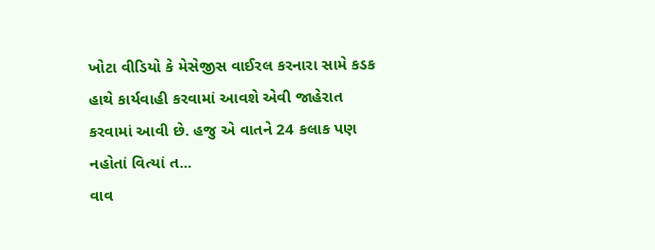ખોટા વીડિયો કે મેસેજીસ વાઈરલ કરનારા સામે કડક હાથે કાર્યવાહી કરવામાં આવશે એવી જાહેરાત કરવામાં આવી છે. હજુ એ વાતને 24 કલાક પણ નહોતાં વિત્યાં ત...
વાવ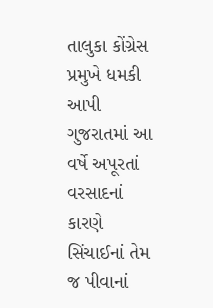તાલુકા કોંગ્રેસ પ્રમુખે ધમકી આપી
ગુજરાતમાં આ વર્ષે અપૂરતાં વરસાદનાં કારણે સિંચાઈનાં તેમ જ પીવાનાં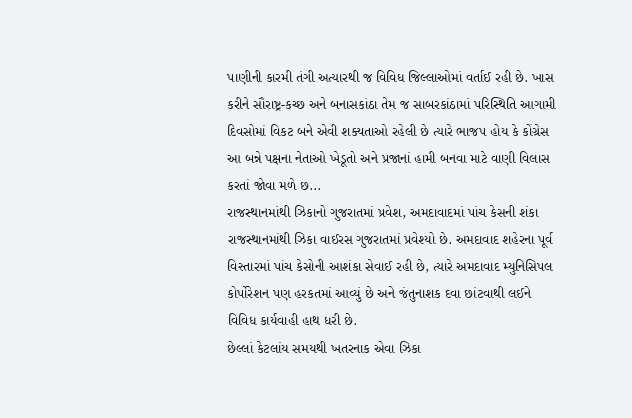પાણીની કારમી તંગી અત્યારથી જ વિવિધ જિલ્લાઓમાં વર્તાઈ રહી છે. ખાસ કરીને સૌરાષ્ટ્ર-કચ્છ અને બનાસકાંઠા તેમ જ સાબરકાંઠામાં પરિસ્થિતિ આગામી દિવસોમાં વિકટ બને એવી શક્યતાઓ રહેલી છે ત્યારે ભાજપ હોય કે કોંગ્રેસ આ બન્ને પક્ષના નેતાઓ ખેડૂતો અને પ્રજાનાં હામી બનવા માટે વાણી વિલાસ કરતાં જોવા મળે છ...
રાજસ્થાનમાંથી ઝિકાનો ગુજરાતમાં પ્રવેશ, અમદાવાદમાં પાંચ કેસની શંકા
રાજસ્થાનમાંથી ઝિકા વાઈરસ ગુજરાતમાં પ્રવેશ્યો છે. અમદાવાદ શહેરના પૂર્વ વિસ્તારમાં પાંચ કેસોની આશંકા સેવાઈ રહી છે, ત્યારે અમદાવાદ મ્યુનિસિપલ કોર્પોરેશન પણ હરકતમાં આવ્યું છે અને જંતુનાશક દવા છાંટવાથી લઈને વિવિધ કાર્યવાહી હાથ ધરી છે.
છેલ્લાં કેટલાંય સમયથી ખતરનાક એવા ઝિકા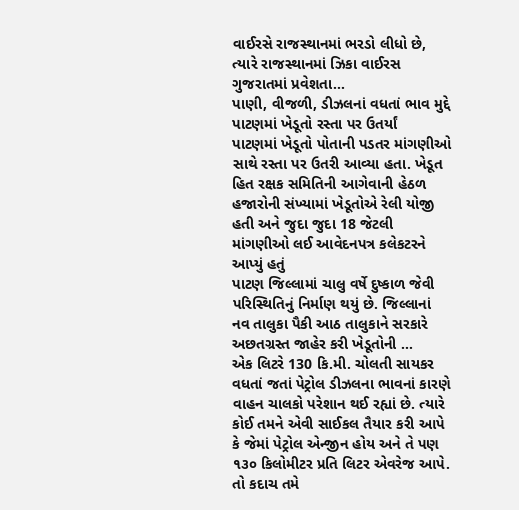વાઈરસે રાજસ્થાનમાં ભરડો લીધો છે, ત્યારે રાજસ્થાનમાં ઝિકા વાઈરસ ગુજરાતમાં પ્રવેશતા...
પાણી, વીજળી, ડીઝલનાં વધતાં ભાવ મુદ્દે પાટણમાં ખેડૂતો રસ્તા પર ઉતર્યાં
પાટણમાં ખેડૂતો પોતાની પડતર માંગણીઓ સાથે રસ્તા પર ઉતરી આવ્યા હતા. ખેડૂત હિત રક્ષક સમિતિની આગેવાની હેઠળ હજારોની સંખ્યામાં ખેડૂતોએ રેલી યોજી હતી અને જુદા જુદા 18 જેટલી માંગણીઓ લઈ આવેદનપત્ર કલેકટરને આપ્યું હતું
પાટણ જિલ્લામાં ચાલુ વર્ષે દુષ્કાળ જેવી પરિસ્થિતિનું નિર્માણ થયું છે. જિલ્લાનાં નવ તાલુકા પૈકી આઠ તાલુકાને સરકારે અછતગ્રસ્ત જાહેર કરી ખેડૂતોની ...
એક લિટરે 130 કિ.મી. ચોલતી સાયકર
વધતાં જતાં પેટ્રોલ ડીઝલના ભાવનાં કારણે વાહન ચાલકો પરેશાન થઈ રહ્યાં છે. ત્યારે કોઈ તમને એવી સાઈકલ તૈયાર કરી આપે કે જેમાં પેટ્રોલ એન્જીન હોય અને તે પણ ૧૩૦ કિલોમીટર પ્રતિ લિટર એવરેજ આપે. તો કદાચ તમે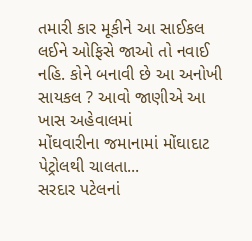તમારી કાર મૂકીને આ સાઈકલ લઈને ઓફિસે જાઓ તો નવાઈ નહિ. કોને બનાવી છે આ અનોખી સાયકલ ? આવો જાણીએ આ ખાસ અહેવાલમાં
મોંઘવારીના જમાનામાં મોંઘાદાટ પેટ્રોલથી ચાલતા...
સરદાર પટેલનાં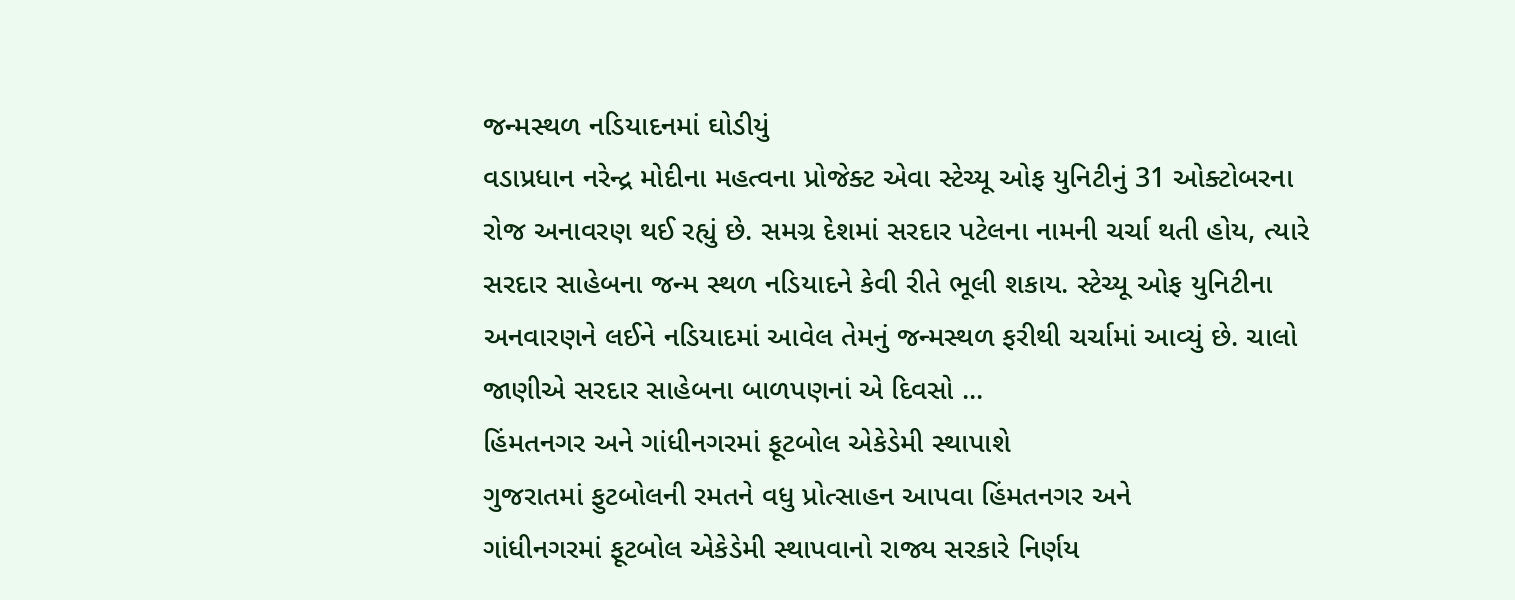જન્મસ્થળ નડિયાદનમાં ઘોડીયું
વડાપ્રધાન નરેન્દ્ર મોદીના મહત્વના પ્રોજેક્ટ એવા સ્ટેચ્યૂ ઓફ યુનિટીનું 31 ઓક્ટોબરના રોજ અનાવરણ થઈ રહ્યું છે. સમગ્ર દેશમાં સરદાર પટેલના નામની ચર્ચા થતી હોય, ત્યારે સરદાર સાહેબના જન્મ સ્થળ નડિયાદને કેવી રીતે ભૂલી શકાય. સ્ટેચ્યૂ ઓફ યુનિટીના અનવારણને લઈને નડિયાદમાં આવેલ તેમનું જન્મસ્થળ ફરીથી ચર્ચામાં આવ્યું છે. ચાલો જાણીએ સરદાર સાહેબના બાળપણનાં એ દિવસો ...
હિંમતનગર અને ગાંધીનગરમાં ફૂટબોલ એકેડેમી સ્થાપાશે
ગુજરાતમાં ફુટબોલની રમતને વધુ પ્રોત્સાહન આપવા હિંમતનગર અને
ગાંધીનગરમાં ફૂટબોલ એકેડેમી સ્થાપવાનો રાજ્ય સરકારે નિર્ણય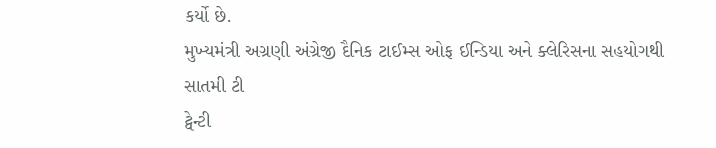કર્યો છે.
મુખ્યમંત્રી અગ્રણી અંગ્રેજી દૈનિક ટાઈમ્સ ઓફ ઈન્ડિયા અને ક્લેરિસના સહયોગથી સાતમી ટી
ટ્વેન્ટી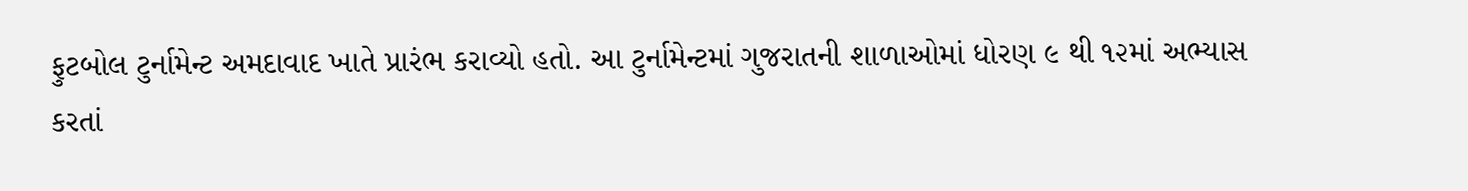ફુટબોલ ટુર્નામેન્ટ અમદાવાદ ખાતે પ્રારંભ કરાવ્યો હતો. આ ટુર્નામેન્ટમાં ગુજરાતની શાળાઓમાં ધોરણ ૯ થી ૧૨માં અભ્યાસ
કરતાં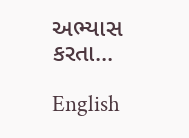અભ્યાસ કરતા...

English